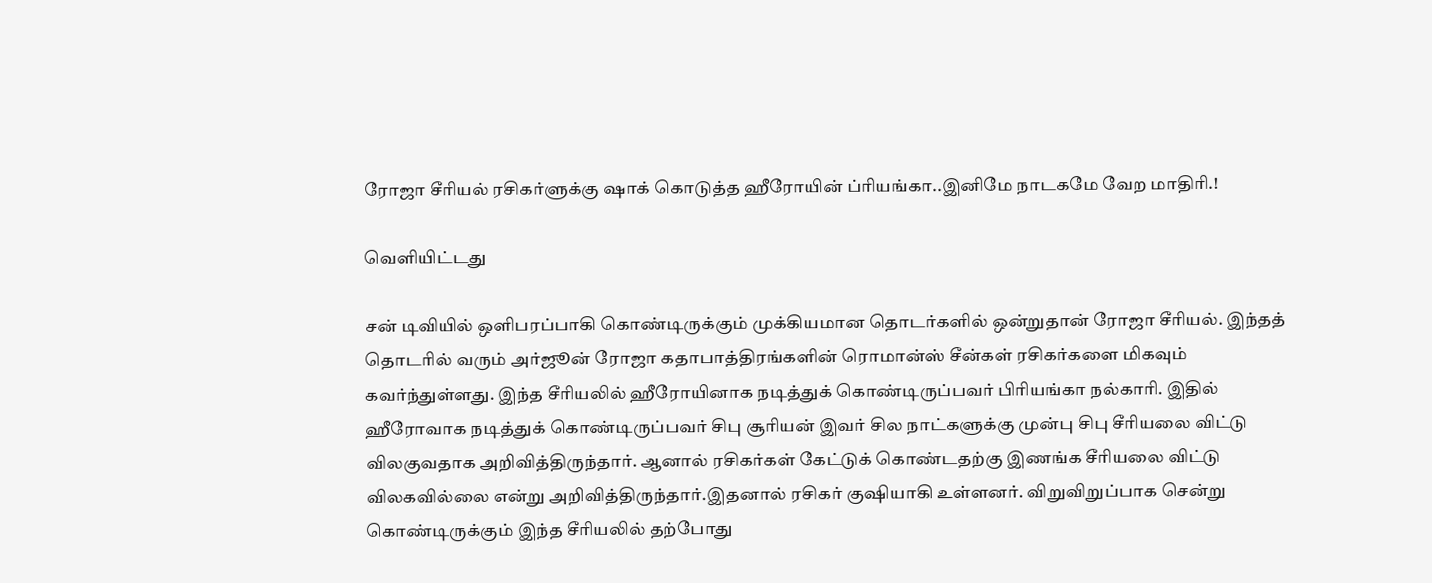ரோஜா சீரியல் ரசிகர்ளுக்கு ஷாக் கொடுத்த ஹீரோயின் ப்ரியங்கா..இனிமே நாடகமே வேற மாதிரி.!

வெளியிட்டது

சன் டிவியில் ஒளிபரப்பாகி கொண்டிருக்கும் முக்கியமான தொடர்களில் ஒன்றுதான் ரோஜா சீரியல். இந்தத் தொடரில் வரும் அர்ஜூன் ரோஜா கதாபாத்திரங்களின் ரொமான்ஸ் சீன்கள் ரசிகர்களை மிகவும் கவர்ந்துள்ளது. இந்த சீரியலில் ஹீரோயினாக நடித்துக் கொண்டிருப்பவர் பிரியங்கா நல்காரி. இதில் ஹீரோவாக நடித்துக் கொண்டிருப்பவர் சிபு சூரியன் இவர் சில நாட்களுக்கு முன்பு சிபு சீரியலை விட்டு விலகுவதாக அறிவித்திருந்தார். ஆனால் ரசிகர்கள் கேட்டுக் கொண்டதற்கு இணங்க சீரியலை விட்டு விலகவில்லை என்று அறிவித்திருந்தார்.இதனால் ரசிகர் குஷியாகி உள்ளனர். விறுவிறுப்பாக சென்று கொண்டிருக்கும் இந்த சீரியலில் தற்போது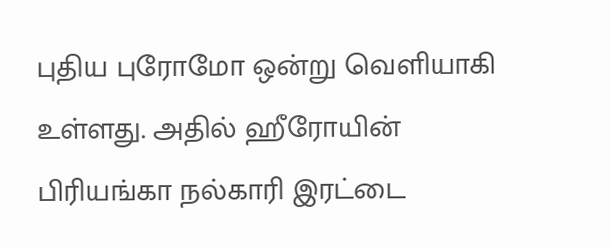புதிய புரோமோ ஒன்று வெளியாகி உள்ளது. அதில் ஹீரோயின் பிரியங்கா நல்காரி இரட்டை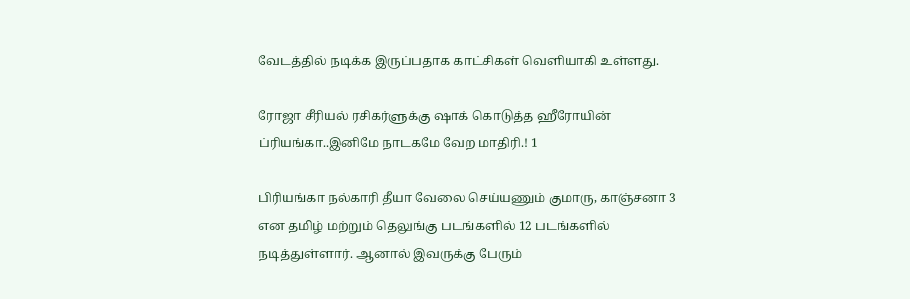வேடத்தில் நடிக்க இருப்பதாக காட்சிகள் வெளியாகி உள்ளது.

ரோஜா சீரியல் ரசிகர்ளுக்கு ஷாக் கொடுத்த ஹீரோயின் ப்ரியங்கா..இனிமே நாடகமே வேற மாதிரி.! 1

பிரியங்கா நல்காரி தீயா வேலை செய்யணும் குமாரு, காஞ்சனா 3 என தமிழ் மற்றும் தெலுங்கு படங்களில் 12 படங்களில் நடித்துள்ளார். ஆனால் இவருக்கு பேரும்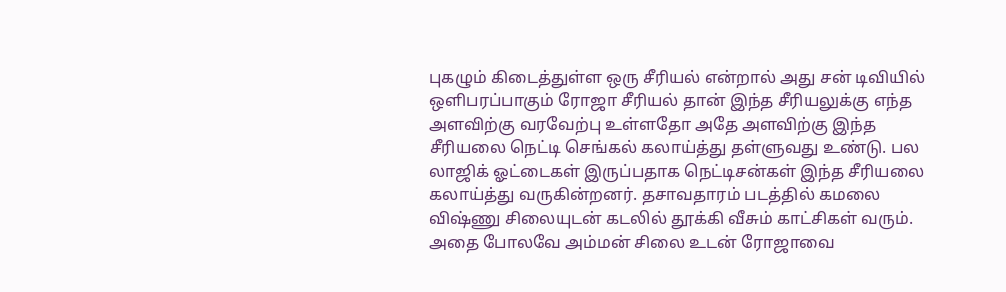புகழும் கிடைத்துள்ள ஒரு சீரியல் என்றால் அது சன் டிவியில் ஒளிபரப்பாகும் ரோஜா சீரியல் தான் இந்த சீரியலுக்கு எந்த அளவிற்கு வரவேற்பு உள்ளதோ அதே அளவிற்கு இந்த சீரியலை நெட்டி செங்கல் கலாய்த்து தள்ளுவது உண்டு. பல லாஜிக் ஓட்டைகள் இருப்பதாக நெட்டிசன்கள் இந்த சீரியலை கலாய்த்து வருகின்றனர். தசாவதாரம் படத்தில் கமலை விஷ்ணு சிலையுடன் கடலில் தூக்கி வீசும் காட்சிகள் வரும். அதை போலவே அம்மன் சிலை உடன் ரோஜாவை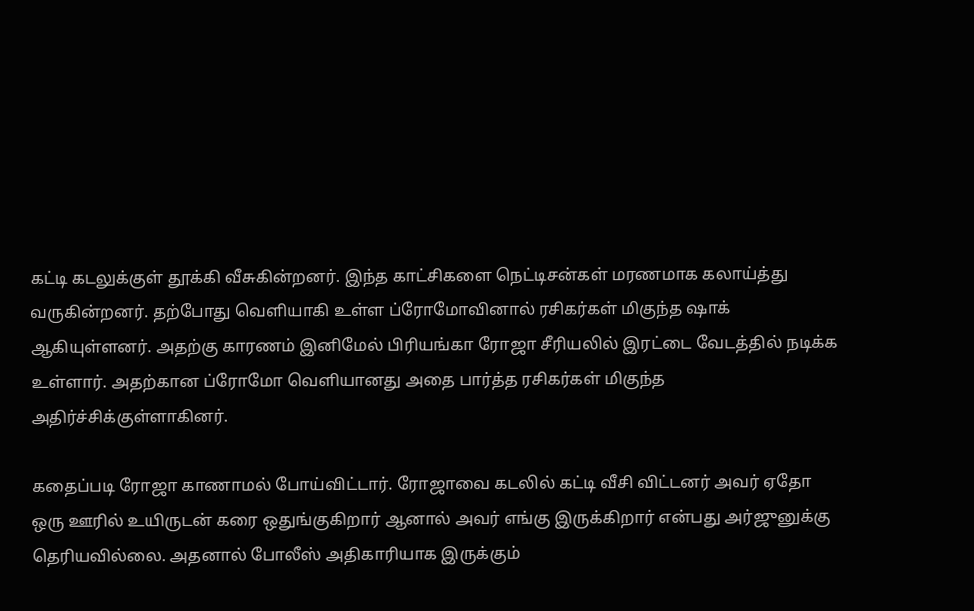கட்டி கடலுக்குள் தூக்கி வீசுகின்றனர். இந்த காட்சிகளை நெட்டிசன்கள் மரணமாக கலாய்த்து வருகின்றனர். தற்போது வெளியாகி உள்ள ப்ரோமோவினால் ரசிகர்கள் மிகுந்த ஷாக் ஆகியுள்ளனர். அதற்கு காரணம் இனிமேல் பிரியங்கா ரோஜா சீரியலில் இரட்டை வேடத்தில் நடிக்க உள்ளார். அதற்கான ப்ரோமோ வெளியானது அதை பார்த்த ரசிகர்கள் மிகுந்த அதிர்ச்சிக்குள்ளாகினர்.

கதைப்படி ரோஜா காணாமல் போய்விட்டார். ரோஜாவை கடலில் கட்டி வீசி விட்டனர் அவர் ஏதோ ஒரு ஊரில் உயிருடன் கரை ஒதுங்குகிறார் ஆனால் அவர் எங்கு இருக்கிறார் என்பது அர்ஜுனுக்கு தெரியவில்லை. அதனால் போலீஸ் அதிகாரியாக இருக்கும்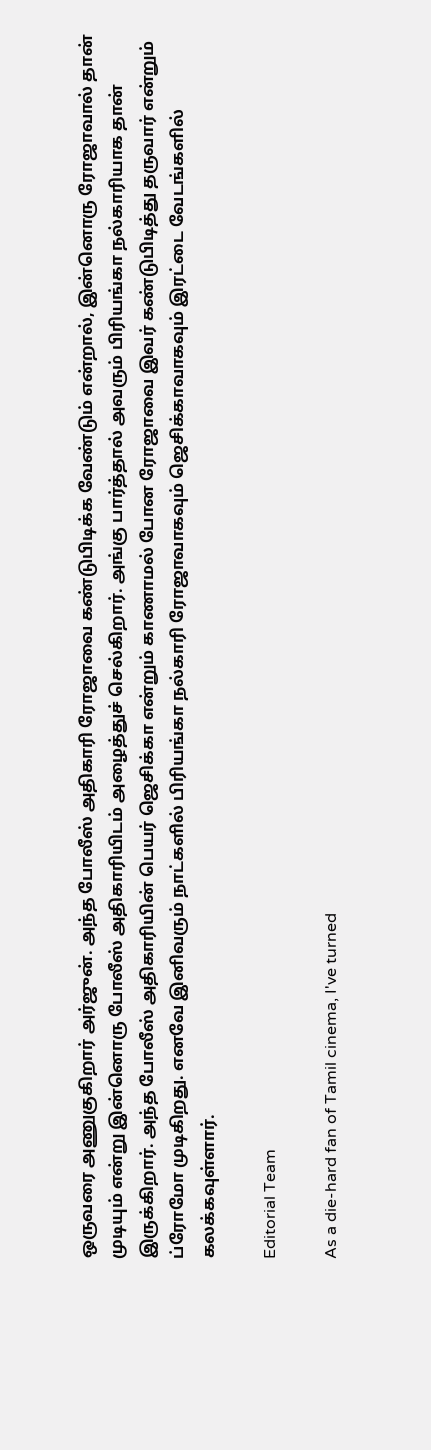ஒருவரை அணுகுகிறார் அர்ஜுன். அந்த போலீஸ் அதிகாரி ரோஜாவை கண்டுபிடிக்க வேண்டும் என்றால், இன்னொரு ரோஜாவால் தான் முடியும் என்று இன்னொரு போலீஸ் அதிகாரியிடம் அழைத்துச் செல்கிறார். அங்கு பார்த்தால் அவரும் பிரியங்கா நல்காரியாக தான் இருக்கிறார். அந்த போலீஸ் அதிகாரியின் பெயர் ஜெசிக்கா என்றும் காணாமல் போன ரோஜாவை இவர் கண்டுபிடித்து தருவார் என்றும் ப்ரோமோ முடிகிறது. எனவே இனிவரும் நாட்களில் பிரியங்கா நல்காரி ரோஜாவாகவும் ஜெசிக்காவாகவும் இரட்டை வேடங்களில் கலக்கவுள்ளார்.

Editorial Team

As a die-hard fan of Tamil cinema, I've turned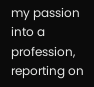my passion into a profession, reporting on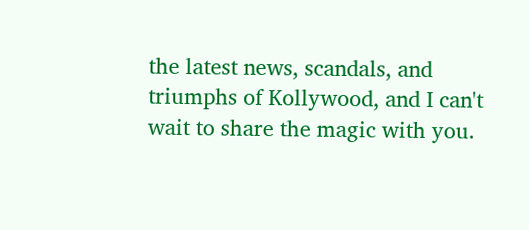the latest news, scandals, and triumphs of Kollywood, and I can't wait to share the magic with you.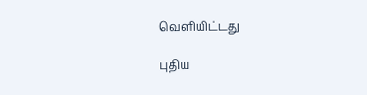வெளியிட்டது

புதிய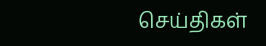செய்திகள்